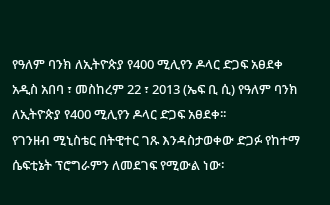የዓለም ባንክ ለኢትዮጵያ የ400 ሚሊየን ዶላር ድጋፍ አፀደቀ
አዲስ አበባ ፣ መስከረም 22 ፣ 2013 (ኤፍ ቢ ሲ) የዓለም ባንክ ለኢትዮጵያ የ400 ሚሊየን ዶላር ድጋፍ አፀደቀ፡፡
የገንዘብ ሚኒስቴር በትዊተር ገጹ እንዳስታወቀው ድጋፉ የከተማ ሴፍቲኔት ፕሮግራምን ለመደገፍ የሚውል ነው፡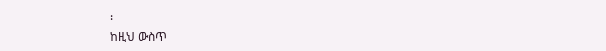፡
ከዚህ ውስጥ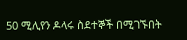50 ሚሊየን ዶላሩ ስደተኞች በሚገኙበት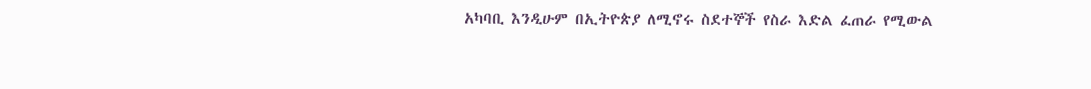አካባቢ እንዲሁም በኢትዮጵያ ለሚኖሩ ስደተኞች የስራ እድል ፈጠራ የሚውል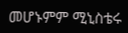መሆኑምም ሚኒስቴሩ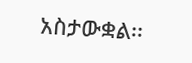አስታውቋል፡፡